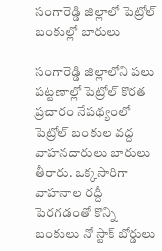సంగారెడ్డి జిల్లాలో పెట్రోల్ బంకుల్లో బారులు

సంగారెడ్డి జిల్లాలోని పలు పట్టణాల్లో పెట్రోల్ కొరత ప్రచారం నేపథ్యంలో పెట్రోల్ బంకుల వద్ద వాహనదారులు బారులు తీరారు. ఒక్కసారిగా వాహనాల రద్దీ పెరగడంతో కొన్ని బంకులు నో స్టాక్ బోర్డులు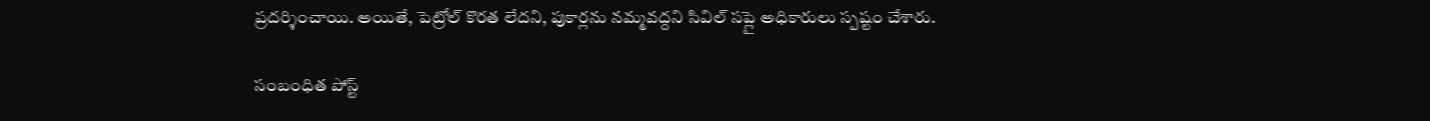ప్రదర్శించాయి. అయితే, పెట్రోల్ కొరత లేదని, పుకార్లను నమ్మవద్దని సివిల్ సప్లై అధికారులు స్పష్టం చేశారు.

సంబంధిత పోస్ట్